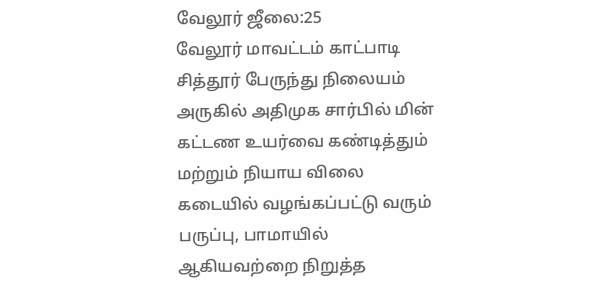வேலூர் ஜீலை:25
வேலூர் மாவட்டம் காட்பாடி சித்தூர் பேருந்து நிலையம் அருகில் அதிமுக சார்பில் மின் கட்டண உயர்வை கண்டித்தும் மற்றும் நியாய விலை கடையில் வழங்கப்பட்டு வரும் பருப்பு, பாமாயில் ஆகியவற்றை நிறுத்த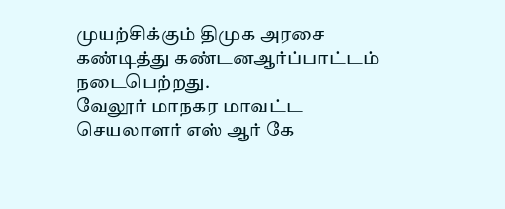முயற்சிக்கும் திமுக அரசை கண்டித்து கண்டனஆர்ப்பாட்டம்
நடைபெற்றது.
வேலூர் மாநகர மாவட்ட செயலாளர் எஸ் ஆர் கே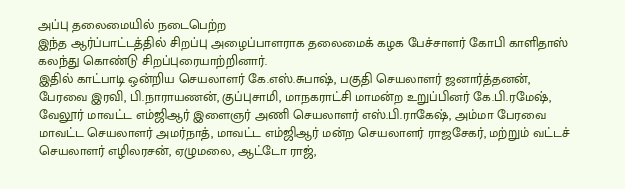அப்பு தலைமையில் நடைபெற்ற
இந்த ஆர்ப்பாட்டத்தில் சிறப்பு அழைப்பாளராக தலைமைக் கழக பேச்சாளர் கோபி காளிதாஸ் கலந்து கொண்டு சிறப்புரையாற்றினார்.
இதில் காட்பாடி ஒன்றிய செயலாளர் கே.எஸ்.சுபாஷ், பகுதி செயலாளர் ஜனார்த்தனன், பேரவை இரவி, பி.நாராயணன், குப்புசாமி, மாநகராட்சி மாமன்ற உறுப்பினர் கே.பி.ரமேஷ், வேலூர் மாவட்ட எம்ஜிஆர் இளைஞர் அணி செயலாளர் எஸ்.பி.ராகேஷ், அம்மா பேரவை மாவட்ட செயலாளர் அமர்நாத், மாவட்ட எம்ஜிஆர் மன்ற செயலாளர் ராஜசேகர், மற்றும் வட்டச் செயலாளர் எழிலரசன், ஏழுமலை, ஆட்டோ ராஜ்,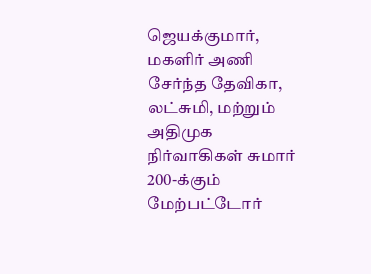ஜெயக்குமார், மகளிர் அணி சேர்ந்த தேவிகா, லட்சுமி, மற்றும் அதிமுக நிர்வாகிகள் சுமார் 200-க்கும் மேற்பட்டோர்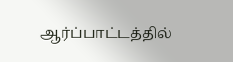ஆர்ப்பாட்டத்தில்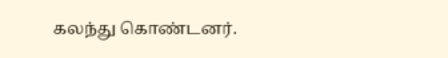கலந்து கொண்டனர்.